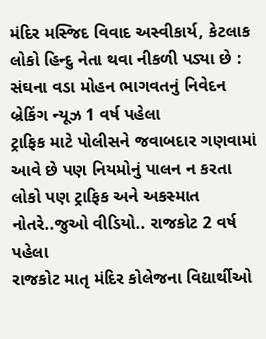મંદિર મસ્જિદ વિવાદ અસ્વીકાર્ય, કેટલાક લોકો હિન્દુ નેતા થવા નીકળી પડ્યા છે : સંઘના વડા મોહન ભાગવતનું નિવેદન બ્રેકિંગ ન્યૂઝ 1 વર્ષ પહેલા
ટ્રાફિક માટે પોલીસને જવાબદાર ગણવામાં આવે છે પણ નિયમોનું પાલન ન કરતા લોકો પણ ટ્રાફિક અને અકસ્માત નોતરે..જુઓ વીડિયો.. રાજકોટ 2 વર્ષ પહેલા
રાજકોટ માતૃ મંદિર કોલેજના વિદ્યાર્થીઓ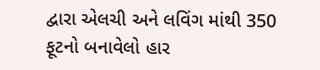દ્વારા એલચી અને લવિંગ માંથી 350 ફૂટનો બનાવેલો હાર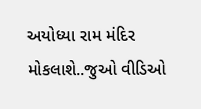અયોધ્યા રામ મંદિર મોકલાશે..જુઓ વીડિઓ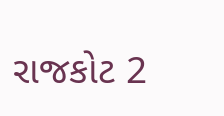રાજકોટ 2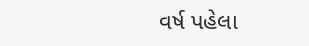વર્ષ પહેલા